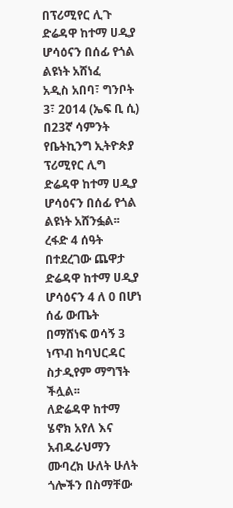በፕሪሚየር ሊጉ ድሬዳዋ ከተማ ሀዲያ ሆሳዕናን በሰፊ የጎል ልዩነት አሸነፈ
አዲስ አበባ፣ ግንቦት 3፣ 2014 (ኤፍ ቢ ሲ) በ23ኛ ሳምንት የቤትኪንግ ኢትዮጵያ ፕሪሚየር ሊግ ድሬዳዋ ከተማ ሀዲያ ሆሳዕናን በሰፊ የጎል ልዩነት አሸንፏል፡፡
ረፋድ 4 ሰዓት በተደረገው ጨዋታ ድሬዳዋ ከተማ ሀዲያ ሆሳዕናን 4 ለ 0 በሆነ ሰፊ ውጤት በማሸነፍ ወሳኝ 3 ነጥብ ከባህርዳር ስታዲየም ማግኘት ችሏል፡፡
ለድሬዳዋ ከተማ ሄኖክ አየለ እና አብዱራህማን ሙባረክ ሁለት ሁለት ጎሎችን በስማቸው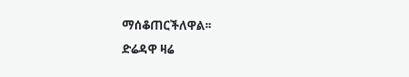ማሰቆጠርችለዋል፡፡
ድሬዳዋ ዛሬ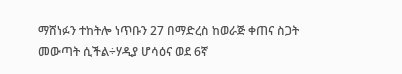ማሸነፉን ተከትሎ ነጥቡን 27 በማድረስ ከወራጅ ቀጠና ስጋት መውጣት ሲችል÷ሃዲያ ሆሳዕና ወደ 6ኛ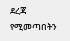ደረጃ የሚመጣበትን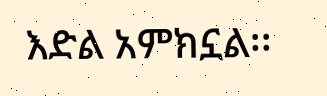እድል አምክኗል፡፡